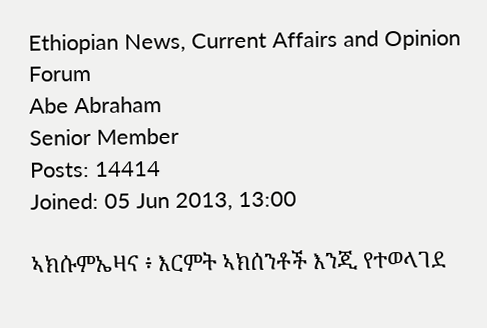Ethiopian News, Current Affairs and Opinion Forum
Abe Abraham
Senior Member
Posts: 14414
Joined: 05 Jun 2013, 13:00

ኣክሱምኤዛና ፥ እርምት ኣክሰንቶች እንጂ የተወላገደ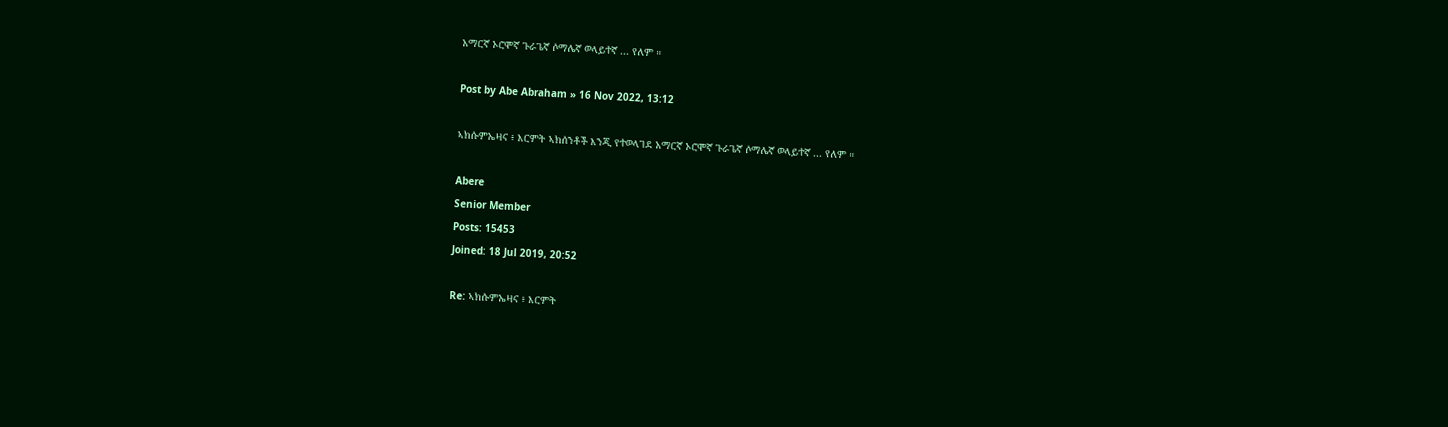አማርኛ ኦሮሞኛ ጉራጌኛ ሶማሌኛ ወላይተኛ ... የለም ።

Post by Abe Abraham » 16 Nov 2022, 13:12

ኣክሱምኤዛና ፥ እርምት ኣክሰንቶች እንጂ የተወላገደ አማርኛ ኦሮሞኛ ጉራጌኛ ሶማሌኛ ወላይተኛ ... የለም ።

Abere
Senior Member
Posts: 15453
Joined: 18 Jul 2019, 20:52

Re: ኣክሱምኤዛና ፥ እርምት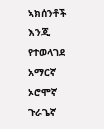ኣክሰንቶች እንጂ የተወላገደ አማርኛ ኦሮሞኛ ጉራጌኛ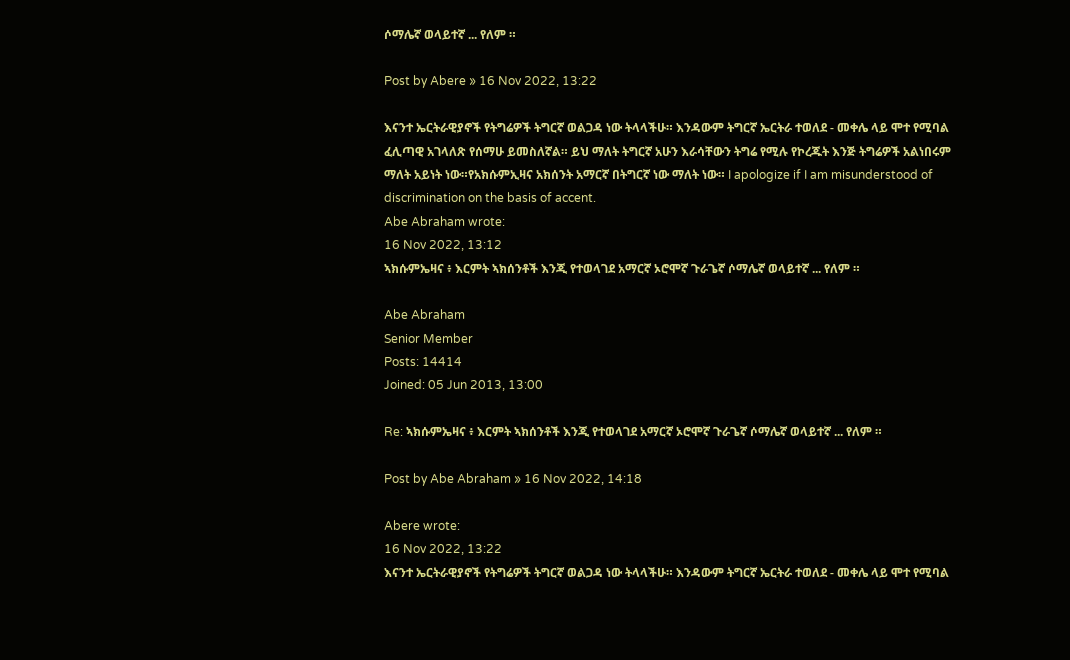ሶማሌኛ ወላይተኛ ... የለም ።

Post by Abere » 16 Nov 2022, 13:22

እናንተ ኤርትራዊያኖች የትግሬዎች ትግርኛ ወልጋዳ ነው ትላላችሁ። እንዳውም ትግርኛ ኤርትራ ተወለደ - መቀሌ ላይ ሞተ የሚባል ፈሊጣዊ አገላለጽ የሰማሁ ይመስለኛል። ይህ ማለት ትግርኛ አሁን እራሳቸውን ትግሬ የሚሉ የኮረጁት እንጅ ትግሬዎች አልነበሩም ማለት አይነት ነው።የአክሱምኢዛና አክሰንት አማርኛ በትግርኛ ነው ማለት ነው። I apologize if I am misunderstood of discrimination on the basis of accent.
Abe Abraham wrote:
16 Nov 2022, 13:12
ኣክሱምኤዛና ፥ እርምት ኣክሰንቶች እንጂ የተወላገደ አማርኛ ኦሮሞኛ ጉራጌኛ ሶማሌኛ ወላይተኛ ... የለም ።

Abe Abraham
Senior Member
Posts: 14414
Joined: 05 Jun 2013, 13:00

Re: ኣክሱምኤዛና ፥ እርምት ኣክሰንቶች እንጂ የተወላገደ አማርኛ ኦሮሞኛ ጉራጌኛ ሶማሌኛ ወላይተኛ ... የለም ።

Post by Abe Abraham » 16 Nov 2022, 14:18

Abere wrote:
16 Nov 2022, 13:22
እናንተ ኤርትራዊያኖች የትግሬዎች ትግርኛ ወልጋዳ ነው ትላላችሁ። እንዳውም ትግርኛ ኤርትራ ተወለደ - መቀሌ ላይ ሞተ የሚባል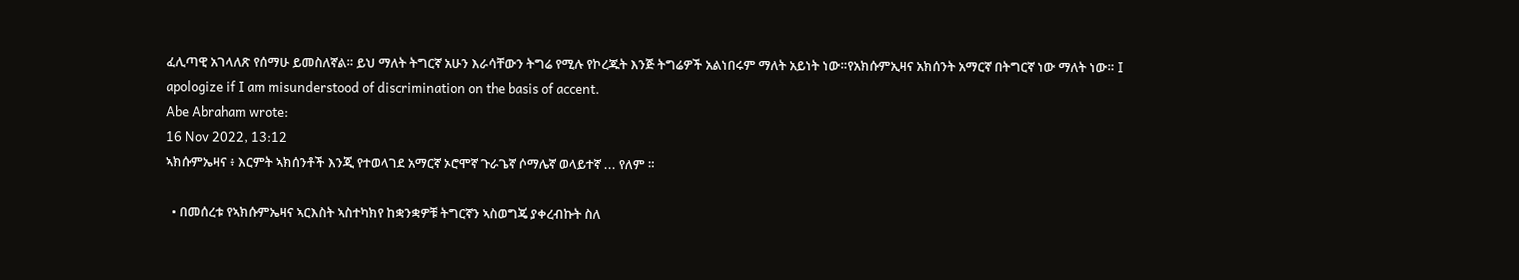ፈሊጣዊ አገላለጽ የሰማሁ ይመስለኛል። ይህ ማለት ትግርኛ አሁን እራሳቸውን ትግሬ የሚሉ የኮረጁት እንጅ ትግሬዎች አልነበሩም ማለት አይነት ነው።የአክሱምኢዛና አክሰንት አማርኛ በትግርኛ ነው ማለት ነው። I apologize if I am misunderstood of discrimination on the basis of accent.
Abe Abraham wrote:
16 Nov 2022, 13:12
ኣክሱምኤዛና ፥ እርምት ኣክሰንቶች እንጂ የተወላገደ አማርኛ ኦሮሞኛ ጉራጌኛ ሶማሌኛ ወላይተኛ ... የለም ።

  • በመሰረቱ የኣክሱምኤዛና ኣርእስት ኣስተካክየ ከቋንቋዎቹ ትግርኛን ኣስወግጄ ያቀረብኩት ስለ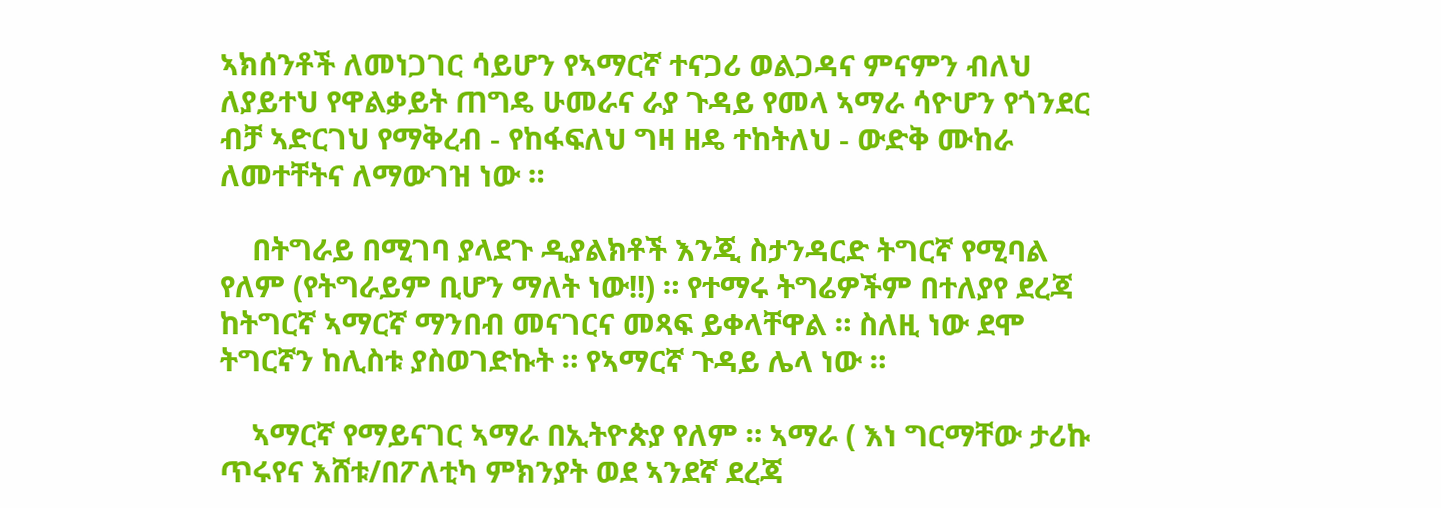ኣክሰንቶች ለመነጋገር ሳይሆን የኣማርኛ ተናጋሪ ወልጋዳና ምናምን ብለህ ለያይተህ የዋልቃይት ጠግዴ ሁመራና ራያ ጉዳይ የመላ ኣማራ ሳዮሆን የጎንደር ብቻ ኣድርገህ የማቅረብ - የከፋፍለህ ግዛ ዘዴ ተከትለህ - ውድቅ ሙከራ ለመተቸትና ለማውገዝ ነው ።

    በትግራይ በሚገባ ያላደጉ ዲያልክቶች እንጂ ስታንዳርድ ትግርኛ የሚባል የለም (የትግራይም ቢሆን ማለት ነው!!) ። የተማሩ ትግሬዎችም በተለያየ ደረጃ ከትግርኛ ኣማርኛ ማንበብ መናገርና መጻፍ ይቀላቸዋል ። ስለዚ ነው ደሞ ትግርኛን ከሊስቱ ያስወገድኩት ። የኣማርኛ ጉዳይ ሌላ ነው ።

    ኣማርኛ የማይናገር ኣማራ በኢትዮጵያ የለም ። ኣማራ ( እነ ግርማቸው ታሪኩ ጥሩየና እሸቱ/በፖለቲካ ምክንያት ወደ ኣንደኛ ደረጃ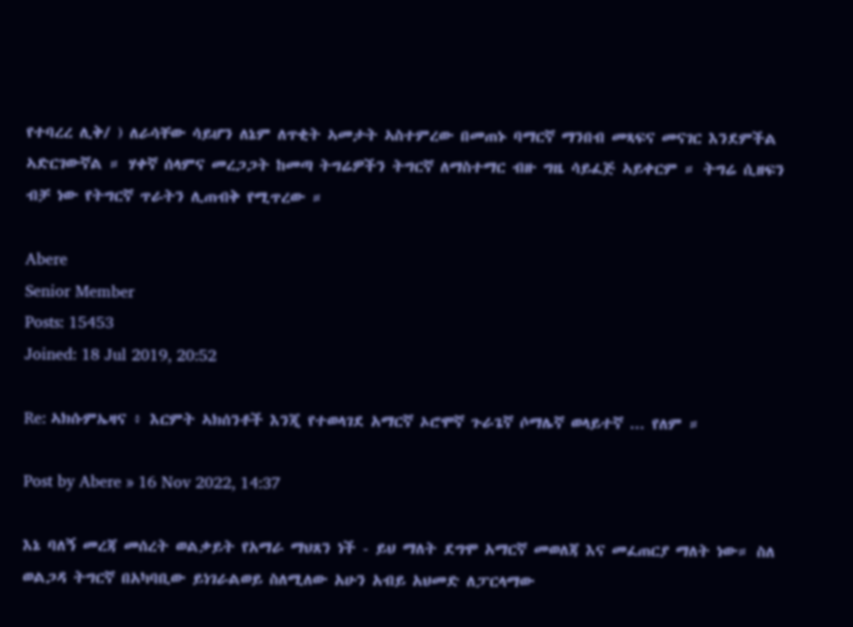የተባረረ ሊቅ/ ) ለራሳቸው ሳይሆን ለኔም ለጥቂት ኣመታት ኣስተምረው በመጠኑ ባማርኛ ማንበብ መጻፍና መናገር እንደምችል ኣድርገውኛል ። ሃቀኛ ሰላምና መረጋጋት ከመጣ ትግሬዎችን ትግርኛ ለማስተማር ብዙ ግዜ ሳይፈጅ ኣይቀርም ። ትግሬ ሲዘፍን ብቻ ነው የትግርኛ ጥራትን ሊጠብቅ የሚጥረው ።

Abere
Senior Member
Posts: 15453
Joined: 18 Jul 2019, 20:52

Re: ኣክሱምኤዛና ፥ እርምት ኣክሰንቶች እንጂ የተወላገደ አማርኛ ኦሮሞኛ ጉራጌኛ ሶማሌኛ ወላይተኛ ... የለም ።

Post by Abere » 16 Nov 2022, 14:37

እኔ ባለኝ መረጃ መሰረት ወልቃይት የአማራ ማህጸን ነች - ይህ ማለት ደግሞ አማርኛ መወለጃ እና መፈጠርያ ማለት ነው። ስለ ወልጋዳ ትግርኛ በአካባቢው ይነገራልወይ ስለሚለው አሁን አብይ አህመድ ለፓርላማው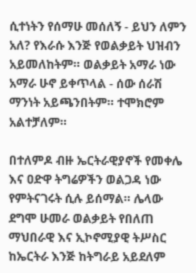ሲተነትን የሰማሁ መሰለኝ - ይህን ለምን አለ? የእራሱ እንጅ የወልቃይት ህዝብን አይመለከትም። ወልቃይት አማራ ነው አማራ ሁኖ ይቀጥላል - ሰው ሰራሽ ማንነት አይጫንበትም። ተሞክሮም አልተቻለም።

በተለምዶ ብዙ ኤርትራዊያኖች የመቀሌ እና ዐድዋ ትግሬዎችን ወልጋዳ ነው የምትናገሩት ሲሉ ይሰማል። ሌላው ደግሞ ሁመራ ወልቃይት የበለጠ ማህበራዊ እና ኢኮኖሚያዊ ትሥስር ከኤርትራ እንጅ ከትግራይ አይደለም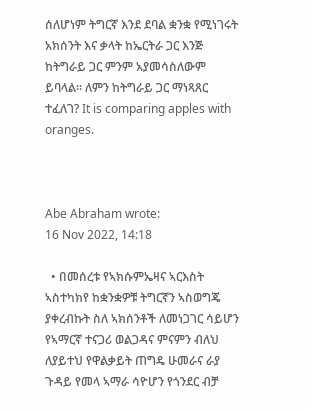ሰለሆነም ትግርኛ እንደ ደባል ቋንቋ የሚነገሩት አክሰንት እና ቃላት ከኤርትራ ጋር እንጅ ከትግራይ ጋር ምንም አያመሳስለውም ይባላል። ለምን ከትግራይ ጋር ማነጻጸር ተፈለገ? It is comparing apples with oranges.



Abe Abraham wrote:
16 Nov 2022, 14:18

  • በመሰረቱ የኣክሱምኤዛና ኣርእስት ኣስተካክየ ከቋንቋዎቹ ትግርኛን ኣስወግጄ ያቀረብኩት ስለ ኣክሰንቶች ለመነጋገር ሳይሆን የኣማርኛ ተናጋሪ ወልጋዳና ምናምን ብለህ ለያይተህ የዋልቃይት ጠግዴ ሁመራና ራያ ጉዳይ የመላ ኣማራ ሳዮሆን የጎንደር ብቻ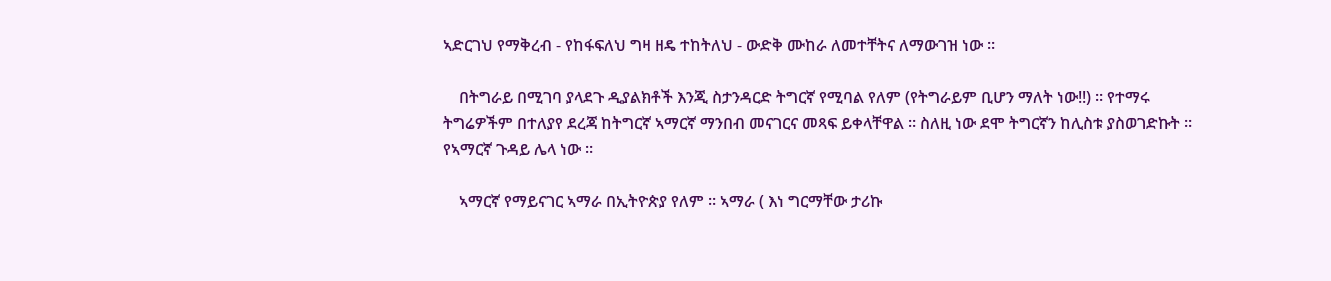ኣድርገህ የማቅረብ - የከፋፍለህ ግዛ ዘዴ ተከትለህ - ውድቅ ሙከራ ለመተቸትና ለማውገዝ ነው ።

    በትግራይ በሚገባ ያላደጉ ዲያልክቶች እንጂ ስታንዳርድ ትግርኛ የሚባል የለም (የትግራይም ቢሆን ማለት ነው!!) ። የተማሩ ትግሬዎችም በተለያየ ደረጃ ከትግርኛ ኣማርኛ ማንበብ መናገርና መጻፍ ይቀላቸዋል ። ስለዚ ነው ደሞ ትግርኛን ከሊስቱ ያስወገድኩት ። የኣማርኛ ጉዳይ ሌላ ነው ።

    ኣማርኛ የማይናገር ኣማራ በኢትዮጵያ የለም ። ኣማራ ( እነ ግርማቸው ታሪኩ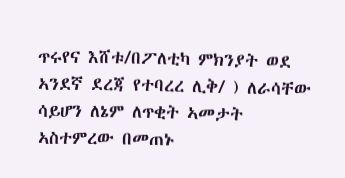ጥሩየና እሸቱ/በፖለቲካ ምክንያት ወደ ኣንደኛ ደረጃ የተባረረ ሊቅ/ ) ለራሳቸው ሳይሆን ለኔም ለጥቂት ኣመታት ኣስተምረው በመጠኑ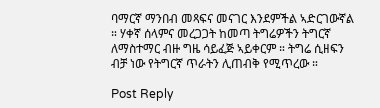ባማርኛ ማንበብ መጻፍና መናገር እንደምችል ኣድርገውኛል ። ሃቀኛ ሰላምና መረጋጋት ከመጣ ትግሬዎችን ትግርኛ ለማስተማር ብዙ ግዜ ሳይፈጅ ኣይቀርም ። ትግሬ ሲዘፍን ብቻ ነው የትግርኛ ጥራትን ሊጠብቅ የሚጥረው ።

Post Reply